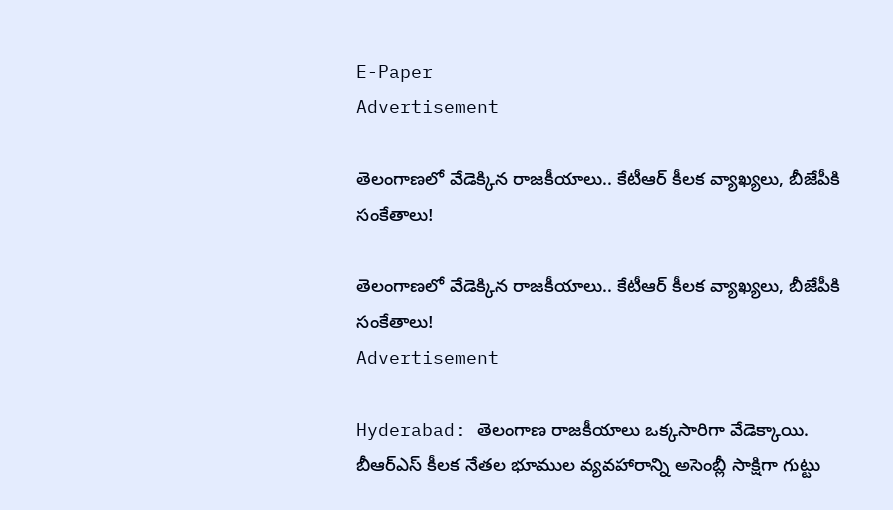E-Paper
Advertisement

తెలంగాణలో వేడెక్కిన రాజకీయాలు.. కేటీఆర్ కీలక వ్యాఖ్యలు, బీజేపీకి సంకేతాలు!

తెలంగాణలో వేడెక్కిన రాజకీయాలు.. కేటీఆర్ కీలక వ్యాఖ్యలు, బీజేపీకి సంకేతాలు!
Advertisement

Hyderabad: తెలంగాణ రాజకీయాలు ఒక్కసారిగా వేడెక్కాయి. బీఆర్ఎస్ కీలక నేతల భూముల వ్యవహారాన్ని అసెంబ్లీ సాక్షిగా గుట్టు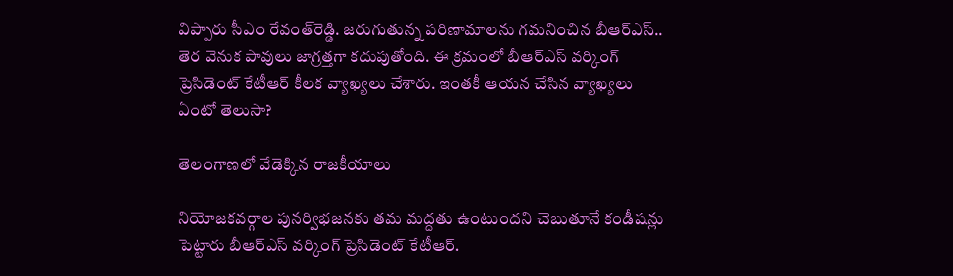విప్పారు సీఎం రేవంత్‌రెడ్డి. జరుగుతున్న పరిణామాలను గమనించిన బీఆర్ఎస్.. తెర వెనుక పావులు జాగ్రత్తగా కదుపుతోంది. ఈ క్రమంలో బీఆర్ఎస్ వర్కింగ్ ప్రెసిడెంట్ కేటీఆర్ కీలక వ్యాఖ్యలు చేశారు. ఇంతకీ ఆయన చేసిన వ్యాఖ్యలు ఏంటో తెలుసా?

తెలంగాణలో వేడెక్కిన రాజకీయాలు

నియోజకవర్గాల పునర్విభజనకు తమ మద్దతు ఉంటుందని చెబుతూనే కండీషన్లు పెట్టారు బీఆర్ఎస్ వర్కింగ్ ప్రెసిడెంట్ కేటీఆర్.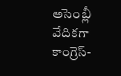అసెంబ్లీ వేదికగా కాంగ్రెస్-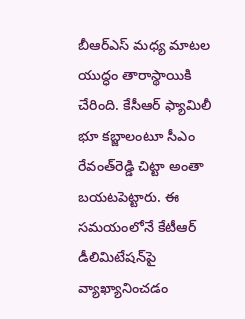బీఆర్ఎస్ మధ్య మాటల యుద్ధం తారాస్థాయికి చేరింది. కేసీఆర్ ఫ్యామిలీ భూ కబ్జాలంటూ సీఎం రేవంత్‌రెడ్డి చిట్టా అంతా బయటపెట్టారు. ఈ సమయంలోనే కేటీఆర్ డీలిమిటేషన్‌పై వ్యాఖ్యానించడం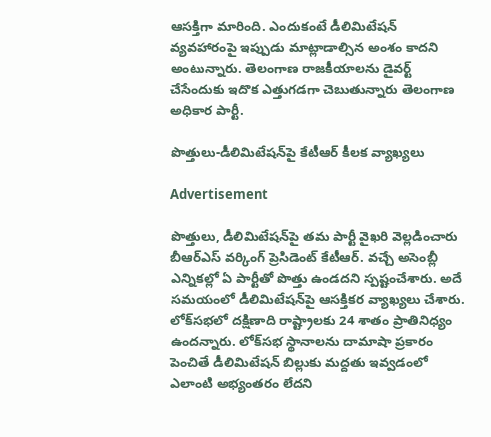ఆసక్తిగా మారింది. ఎందుకంటే డీలిమిటేషన్‌ వ్యవహారంపై ఇప్పుడు మాట్లాడాల్సిన అంశం కాదని అంటున్నారు. తెలంగాణ రాజకీయాలను డైవర్ట్ చేసేందుకు ఇదొక ఎత్తుగడగా చెబుతున్నారు తెలంగాణ అధికార పార్టీ.

పొత్తులు-డీలిమిటేషన్‌పై కేటీఆర్ కీలక వ్యాఖ్యలు

Advertisement

పొత్తులు, డీలిమిటేషన్‌పై తమ పార్టీ వైఖరి వెల్లడించారు బీఆర్ఎస్ వర్కింగ్ ప్రెసిడెంట్ కేటీఆర్. వచ్చే అసెంబ్లీ ఎన్నికల్లో ఏ పార్టీతో పొత్తు ఉండదని స్పష్టంచేశారు. అదే సమయంలో డీలిమిటేషన్‌పై ఆసక్తికర వ్యాఖ్యలు చేశారు. లోక్‌సభలో దక్షిణాది రాష్ట్రాలకు 24 శాతం ప్రాతినిధ్యం ఉందన్నారు. లోక్‌సభ స్థానాలను దామాషా ప్రకారం పెంచితే డీలిమిటేషన్‌ బిల్లుకు మద్దతు ఇవ్వడంలో ఎలాంటి అభ్యంతరం లేదని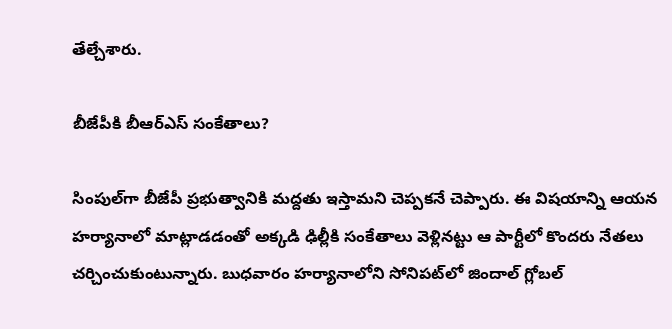తేల్చేశారు.

బీజేపీకి బీఆర్ఎస్ సంకేతాలు?

సింపుల్‌గా బీజేపీ ప్రభుత్వానికి మద్దతు ఇస్తామని చెప్పకనే చెప్పారు. ఈ విషయాన్ని ఆయన హర్యానాలో మాట్లాడడంతో అక్కడి ఢిల్లీకి సంకేతాలు వెళ్లినట్టు ఆ పార్టీలో కొందరు నేతలు చర్చించుకుంటున్నారు. బుధవారం హర్యానాలోని సోనిపట్‌లో జిందాల్‌ గ్లోబల్‌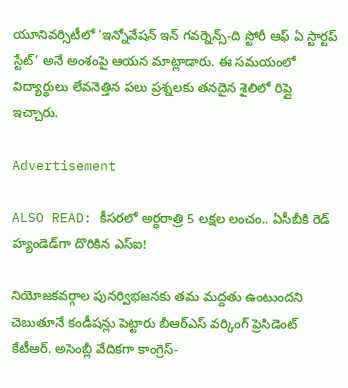యూనివర్సిటీలో ‘ఇన్నోవేషన్‌ ఇన్‌ గవర్నెన్స్‌-ది స్టోరీ ఆఫ్‌ ఏ స్టార్టప్‌ స్టేట్‌’ అనే అంశంపై ఆయన మాట్లాడారు. ఈ సమయంలో విద్యార్థులు లేవనెత్తిన పలు ప్రశ్నలకు తనదైన శైలిలో రిప్లై ఇచ్చారు.

Advertisement

ALSO READ: కీసరలో అర్ధరాత్రి 5 లక్షల లంచం.. ఏసీబీకి రెడ్ హ్యండెడ్‌గా దొరికిన ఎస్ఐ!

నియోజకవర్గాల పునర్విభజనకు తమ మద్దతు ఉంటుందని చెబుతూనే కండీషన్లు పెట్టారు బీఆర్ఎస్ వర్కింగ్ ప్రెసిడెంట్ కేటీఆర్. అసెంబ్లీ వేదికగా కాంగ్రెస్-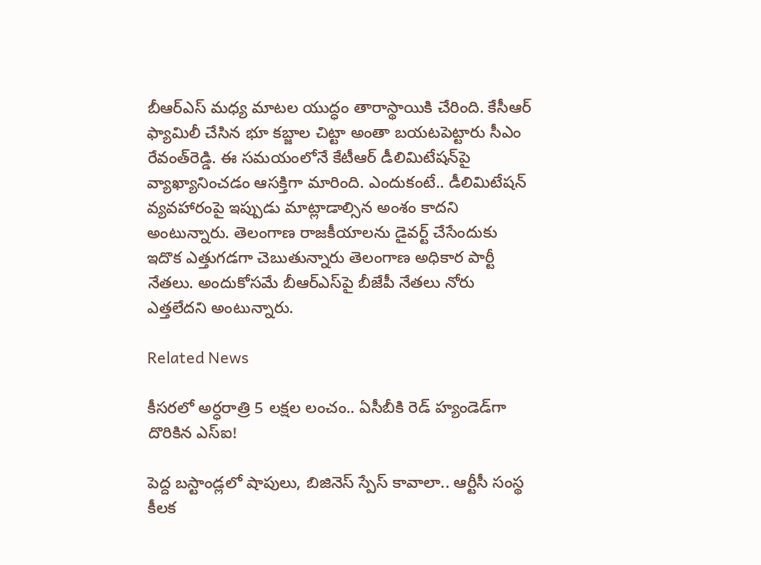బీఆర్ఎస్ మధ్య మాటల యుద్ధం తారాస్థాయికి చేరింది. కేసీఆర్ ఫ్యామిలీ చేసిన భూ కబ్జాల చిట్టా అంతా బయటపెట్టారు సీఎం రేవంత్‌రెడ్డి. ఈ సమయంలోనే కేటీఆర్ డీలిమిటేషన్‌పై వ్యాఖ్యానించడం ఆసక్తిగా మారింది. ఎందుకంటే.. డీలిమిటేషన్‌ వ్యవహారంపై ఇప్పుడు మాట్లాడాల్సిన అంశం కాదని అంటున్నారు. తెలంగాణ రాజకీయాలను డైవర్ట్ చేసేందుకు ఇదొక ఎత్తుగడగా చెబుతున్నారు తెలంగాణ అధికార పార్టీ నేతలు. అందుకోసమే బీఆర్ఎస్‌పై బీజేపీ నేతలు నోరు ఎత్తలేదని అంటున్నారు.

Related News

కీసరలో అర్ధరాత్రి 5 లక్షల లంచం.. ఏసీబీకి రెడ్ హ్యండెడ్‌గా దొరికిన ఎస్ఐ!

పెద్ద బస్టాండ్లలో షాపులు, బిజినెస్ స్పేస్ కావాలా.. ఆర్టీసీ సంస్థ కీలక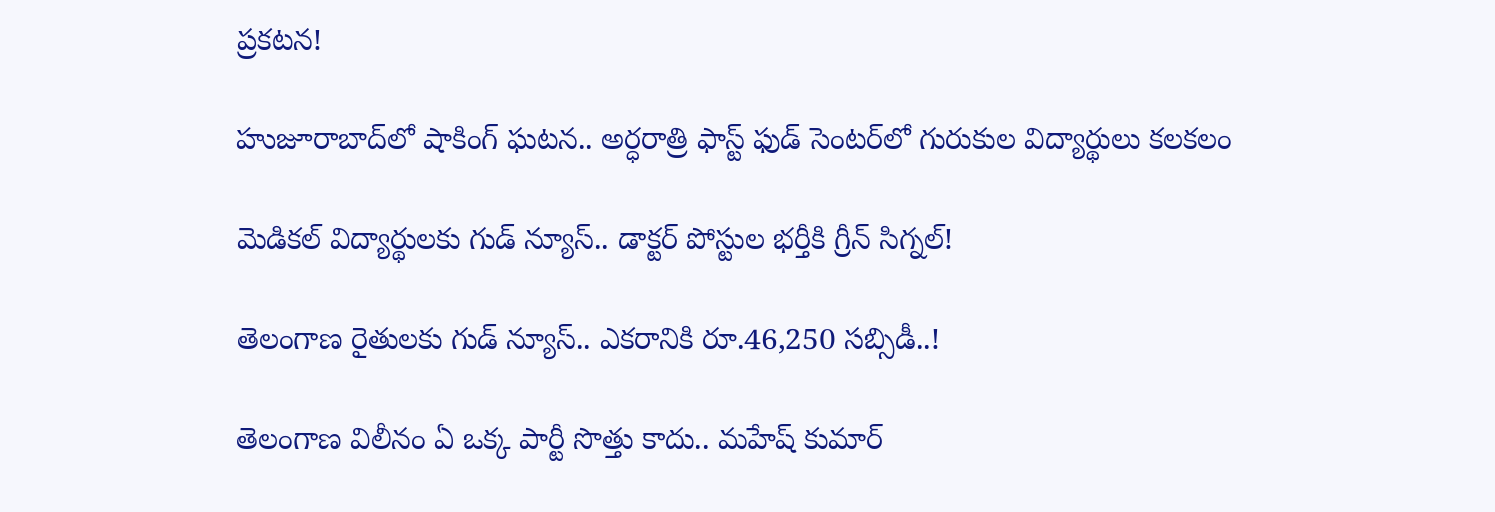ప్రకటన!

హుజూరాబాద్‌లో షాకింగ్ ఘటన.. అర్ధరాత్రి ఫాస్ట్ ఫుడ్ సెంటర్‌లో గురుకుల విద్యార్థులు కలకలం

మెడికల్ విద్యార్థులకు గుడ్ న్యూస్.. డాక్టర్ పోస్టుల భర్తీకి గ్రీన్ సిగ్నల్!

తెలంగాణ రైతులకు గుడ్ న్యూస్.. ఎకరానికి రూ.46,250 సబ్సిడీ..!

తెలంగాణ విలీనం ఏ ఒక్క పార్టీ సొత్తు కాదు.. మహేష్ కుమార్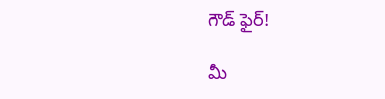గౌడ్ ఫైర్!

మీ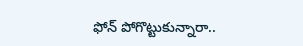ఫోన్ పోగొట్టుకున్నారా..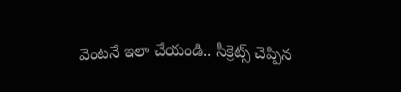వెంటనే ఇలా చేయండి.. సీక్రెట్స్ చెప్పిన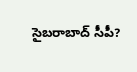సైబరాబాద్ సీపీ?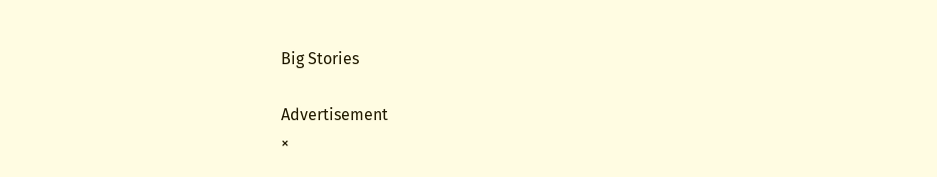Big Stories

Advertisement
×